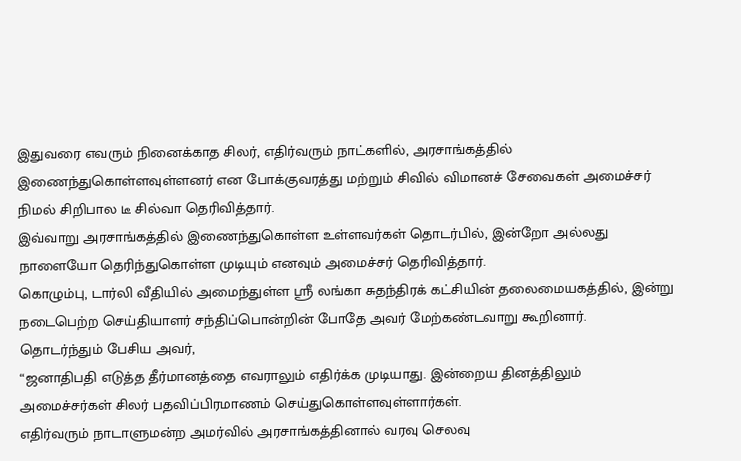இதுவரை எவரும் நினைக்காத சிலர், எதிர்வரும் நாட்களில், அரசாங்கத்தில் இணைந்துகொள்ளவுள்ளனர் என போக்குவரத்து மற்றும் சிவில் விமானச் சேவைகள் அமைச்சர் நிமல் சிறிபால டீ சில்வா தெரிவித்தார்.
இவ்வாறு அரசாங்கத்தில் இணைந்துகொள்ள உள்ளவர்கள் தொடர்பில், இன்றோ அல்லது நாளையோ தெரிந்துகொள்ள முடியும் எனவும் அமைச்சர் தெரிவித்தார்.
கொழும்பு, டார்லி வீதியில் அமைந்துள்ள ஸ்ரீ லங்கா சுதந்திரக் கட்சியின் தலைமையகத்தில், இன்று நடைபெற்ற செய்தியாளர் சந்திப்பொன்றின் போதே அவர் மேற்கண்டவாறு கூறினார்.
தொடர்ந்தும் பேசிய அவர்,
“ஜனாதிபதி எடுத்த தீர்மானத்தை எவராலும் எதிர்க்க முடியாது. இன்றைய தினத்திலும் அமைச்சர்கள் சிலர் பதவிப்பிரமாணம் செய்துகொள்ளவுள்ளார்கள்.
எதிர்வரும் நாடாளுமன்ற அமர்வில் அரசாங்கத்தினால் வரவு செலவு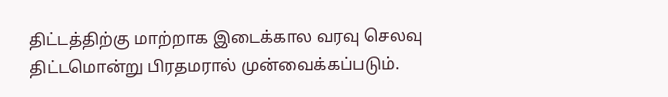திட்டத்திற்கு மாற்றாக இடைக்கால வரவு செலவு திட்டமொன்று பிரதமரால் முன்வைக்கப்படும்.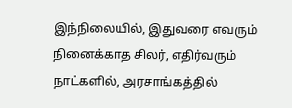இந்நிலையில், இதுவரை எவரும் நினைக்காத சிலர், எதிர்வரும் நாட்களில், அரசாங்கத்தில்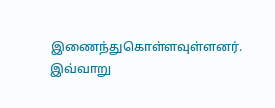இணைந்துகொள்ளவுள்ளனர்.
இவ்வாறு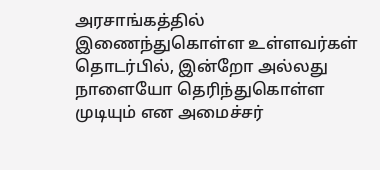அரசாங்கத்தில் இணைந்துகொள்ள உள்ளவர்கள் தொடர்பில், இன்றோ அல்லது நாளையோ தெரிந்துகொள்ள முடியும் என அமைச்சர்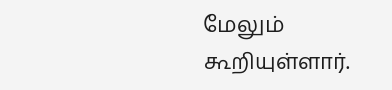மேலும் கூறியுள்ளார்.